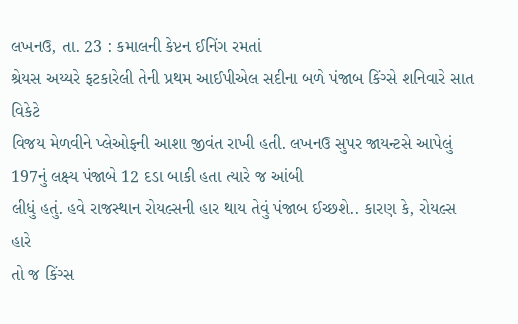લખનઉ, તા. 23 : કમાલની કેપ્ટન ઈનિંગ રમતાં
શ્રેયસ અય્યરે ફટકારેલી તેની પ્રથમ આઈપીએલ સદીના બળે પંજાબ કિંગ્સે શનિવારે સાત વિકેટે
વિજય મેળવીને પ્લેઓફની આશા જીવંત રાખી હતી. લખનઉ સુપર જાયન્ટસે આપેલું 197નું લક્ષ્ય પંજાબે 12 દડા બાકી હતા ત્યારે જ આંબી
લીધું હતું. હવે રાજસ્થાન રોયલ્સની હાર થાય તેવું પંજાબ ઈચ્છશે.. કારણ કે, રોયલ્સ હારે
તો જ કિંગ્સ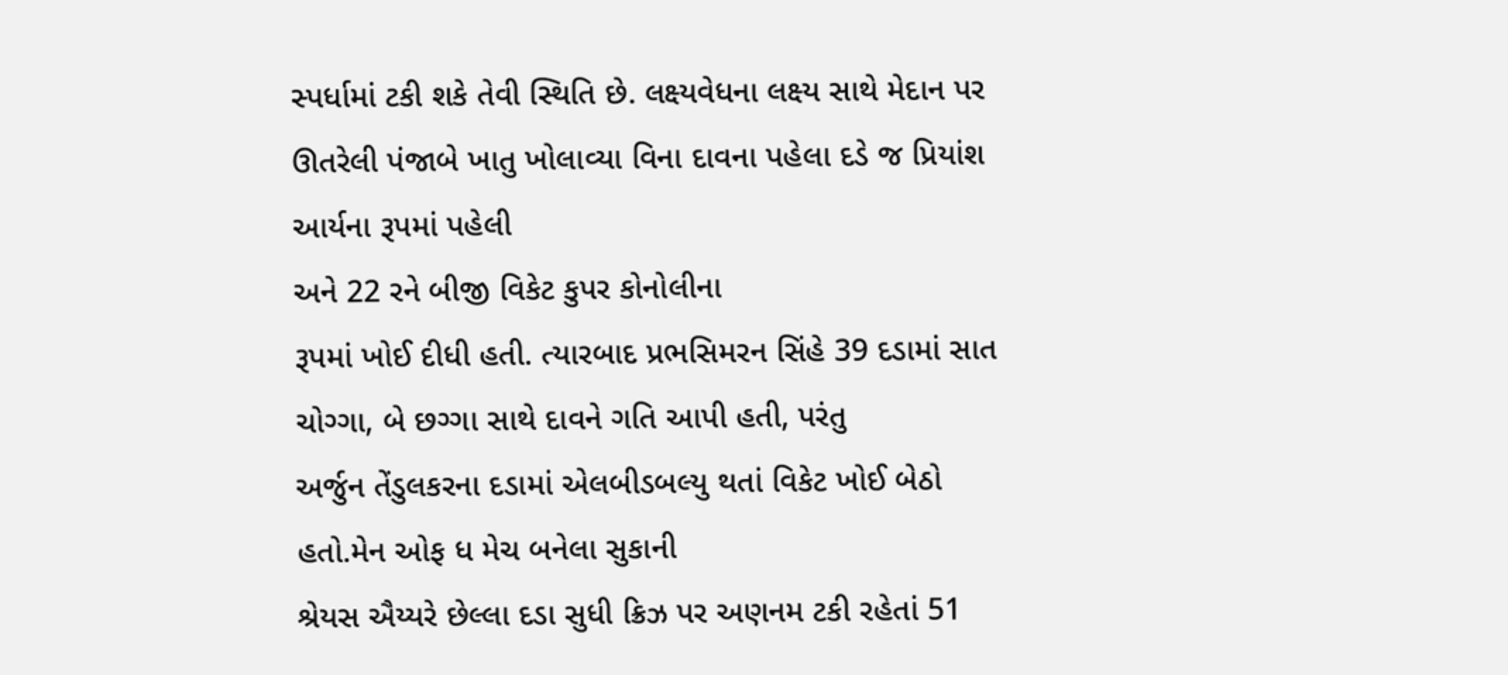સ્પર્ધામાં ટકી શકે તેવી સ્થિતિ છે. લક્ષ્યવેધના લક્ષ્ય સાથે મેદાન પર
ઊતરેલી પંજાબે ખાતુ ખોલાવ્યા વિના દાવના પહેલા દડે જ પ્રિયાંશ આર્યના રૂપમાં પહેલી
અને 22 રને બીજી વિકેટ કુપર કોનોલીના
રૂપમાં ખોઈ દીધી હતી. ત્યારબાદ પ્રભસિમરન સિંહે 39 દડામાં સાત ચોગ્ગા, બે છગ્ગા સાથે દાવને ગતિ આપી હતી, પરંતુ
અર્જુન તેંડુલકરના દડામાં એલબીડબલ્યુ થતાં વિકેટ ખોઈ બેઠો હતો.મેન ઓફ ધ મેચ બનેલા સુકાની
શ્રેયસ ઐય્યરે છેલ્લા દડા સુધી ક્રિઝ પર અણનમ ટકી રહેતાં 51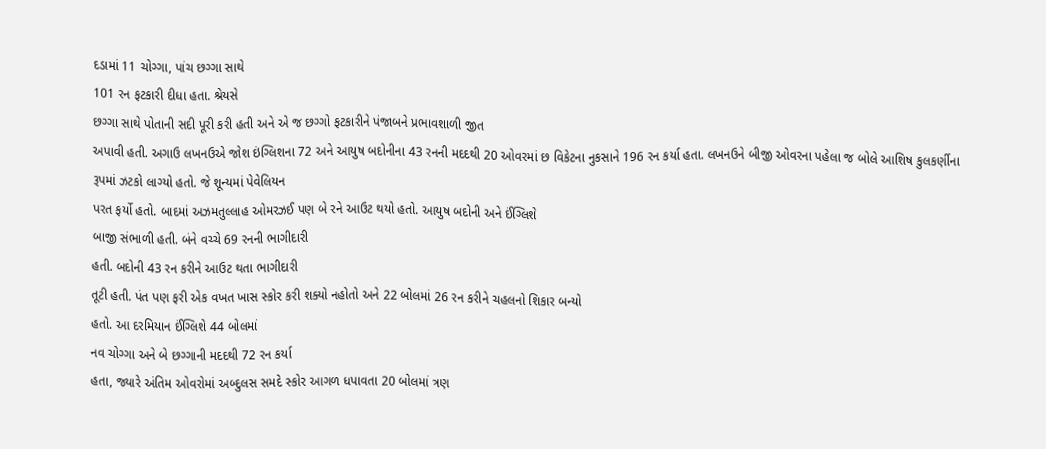દડામાં 11 ચોગ્ગા, પાંચ છગ્ગા સાથે
101 રન ફટકારી દીધા હતા. શ્રેયસે
છગ્ગા સાથે પોતાની સદી પૂરી કરી હતી અને એ જ છગ્ગો ફટકારીને પંજાબને પ્રભાવશાળી જીત
અપાવી હતી. અગાઉ લખનઉએ જોશ ઇંગ્લિશના 72 અને આયુષ બદોનીના 43 રનની મદદથી 20 ઓવરમાં છ વિકેટના નુકસાને 196 રન કર્યા હતા. લખનઉને બીજી ઓવરના પહેલા જ બોલે આશિષ કુલકર્ણીના
રૂપમાં ઝટકો લાગ્યો હતો. જે શૂન્યમાં પેવેલિયન
પરત ફર્યો હતો. બાદમાં અઝમતુલ્લાહ ઓમરઝઈ પણ બે રને આઉટ થયો હતો. આયુષ બદોની અને ઈંગ્લિશે
બાજી સંભાળી હતી. બંને વચ્ચે 69 રનની ભાગીદારી
હતી. બદોની 43 રન કરીને આઉટ થતા ભાગીદારી
તૂટી હતી. પંત પણ ફરી એક વખત ખાસ સ્કોર કરી શક્યો નહોતો અને 22 બોલમાં 26 રન કરીને ચહલનો શિકાર બન્યો
હતો. આ દરમિયાન ઈંગ્લિશે 44 બોલમાં
નવ ચોગ્ગા અને બે છગ્ગાની મદદથી 72 રન કર્યા
હતા, જ્યારે અંતિમ ઓવરોમાં અબ્દુલસ સમદે સ્કોર આગળ ધપાવતા 20 બોલમાં ત્રણ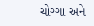ચોગ્ગા અને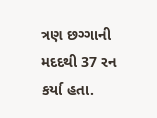ત્રણ છગ્ગાની મદદથી 37 રન કર્યા હતા.